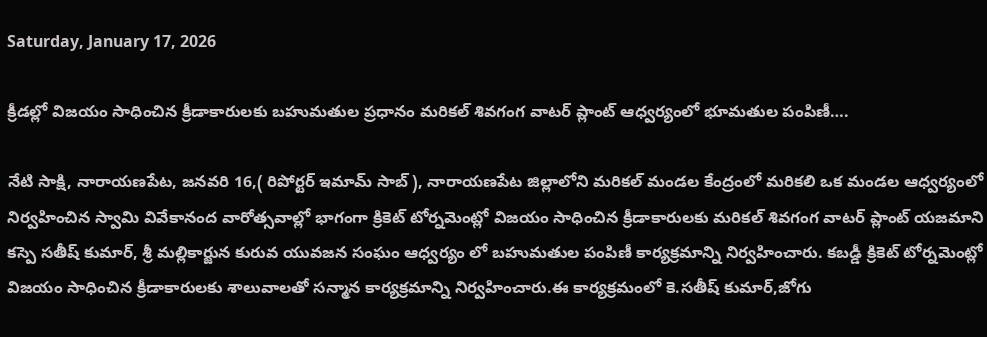Saturday, January 17, 2026

క్రీడల్లో విజయం సాధించిన క్రీడాకారులకు బహుమతుల ప్రధానం మరికల్ శివగంగ వాటర్ ప్లాంట్ ఆధ్వర్యంలో భూమతుల పంపిణీ….

నేటి సాక్షి, నారాయణపేట, జనవరి 16,( రిపోర్టర్ ఇమామ్ సాబ్ ), నారాయణపేట జిల్లాలోని మరికల్ మండల కేంద్రంలో మరికలి ఒక మండల ఆధ్వర్యంలో నిర్వహించిన స్వామి వివేకానంద వారోత్సవాల్లో భాగంగా క్రికెట్ టోర్నమెంట్లో విజయం సాధించిన క్రీడాకారులకు మరికల్ శివగంగ వాటర్ ప్లాంట్ యజమాని కస్పె సతీష్ కుమార్, శ్రీ మల్లికార్జున కురువ యువజన సంఘం ఆధ్వర్యం లో బహుమతుల పంపిణీ కార్యక్రమాన్ని నిర్వహించారు. కబడ్డీ క్రికెట్ టోర్నమెంట్లో విజయం సాధించిన క్రీడాకారులకు శాలువాలతో సన్మాన కార్యక్రమాన్ని నిర్వహించారు.ఈ కార్యక్రమంలో కె.సతీష్ కుమార్,జోగు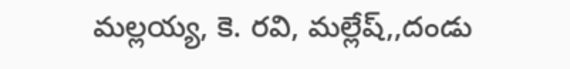మల్లయ్య, కె. రవి, మల్లేష్,,దండు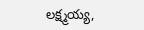లక్ష్మయ్య,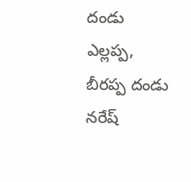దండు ఎల్లప్ప, బీరప్ప దండు నరేష్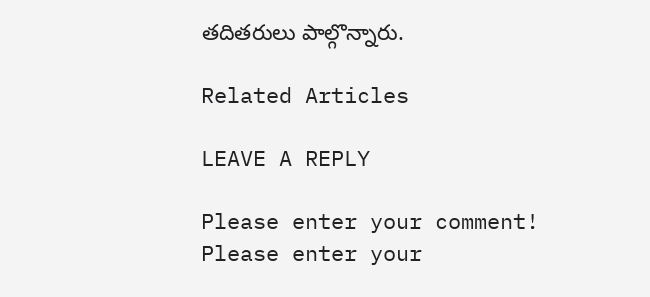తదితరులు పాల్గొన్నారు.

Related Articles

LEAVE A REPLY

Please enter your comment!
Please enter your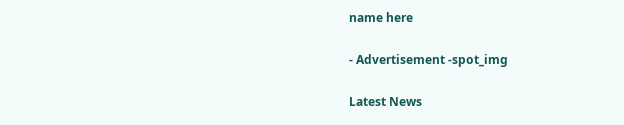name here

- Advertisement -spot_img

Latest News